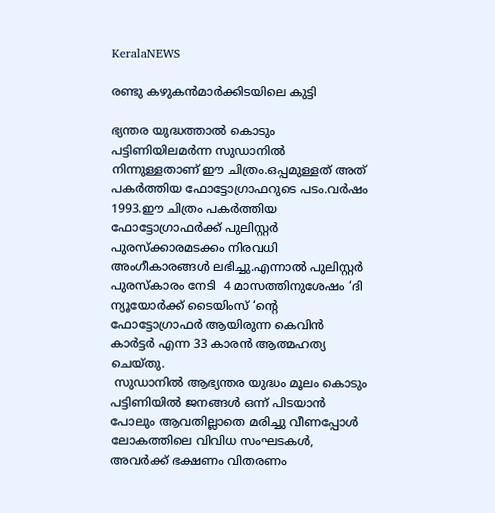KeralaNEWS

രണ്ടു കഴുകൻമാർക്കിടയിലെ കുട്ടി

ഭ്യന്തര യുദ്ധത്താൽ കൊടും പട്ടിണിയിലമർന്ന സുഡാനിൽ നിന്നുള്ളതാണ് ഈ ചിത്രം.ഒപ്പമുള്ളത് അത് പകർത്തിയ ഫോട്ടോഗ്രാഫറുടെ പടം.വർഷം 1993.ഈ ചിത്രം പകർത്തിയ  ഫോട്ടോഗ്രാഫർക്ക് പുലിസ്റ്റർ പുരസ്‌ക്കാരമടക്കം നിരവധി അംഗീകാരങ്ങൾ ലഭിച്ചു.എന്നാൽ പുലിസ്റ്റർ പുരസ്കാരം നേടി  4 മാസത്തിനുശേഷം ‘ദി ന്യൂയോർക്ക് ടൈയിംസ് ‘ന്റെ ഫോട്ടോഗ്രാഫർ ആയിരുന്ന കെവിൻ കാർട്ടർ എന്ന 33 കാരൻ ആത്മഹത്യ ചെയ്തു.
 സുഡാനിൽ ആഭ്യന്തര യുദ്ധം മൂലം കൊടും പട്ടിണിയിൽ ജനങ്ങൾ ഒന്ന് പിടയാൻ പോലും ആവതില്ലാതെ മരിച്ചു വീണപ്പോൾ ലോകത്തിലെ വിവിധ സംഘടകൾ, അവർക്ക് ഭക്ഷണം വിതരണം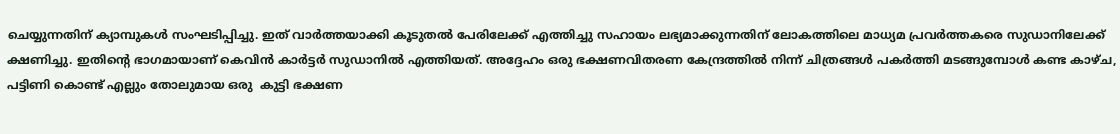ചെയ്യുന്നതിന് ക്യാമ്പുകൾ സംഘടിപ്പിച്ചു. ഇത് വാർത്തയാക്കി കൂടുതൽ പേരിലേക്ക് എത്തിച്ചു സഹായം ലഭ്യമാക്കുന്നതിന് ലോകത്തിലെ മാധ്യമ പ്രവർത്തകരെ സുഡാനിലേക്ക് ക്ഷണിച്ചു. ഇതിന്റെ ഭാഗമായാണ് കെവിൻ കാർട്ടർ സുഡാനിൽ എത്തിയത്. അദ്ദേഹം ഒരു ഭക്ഷണവിതരണ കേന്ദ്രത്തിൽ നിന്ന് ചിത്രങ്ങൾ പകർത്തി മടങ്ങുമ്പോൾ കണ്ട കാഴ്ച, പട്ടിണി കൊണ്ട് എല്ലും തോലുമായ ഒരു  കുട്ടി ഭക്ഷണ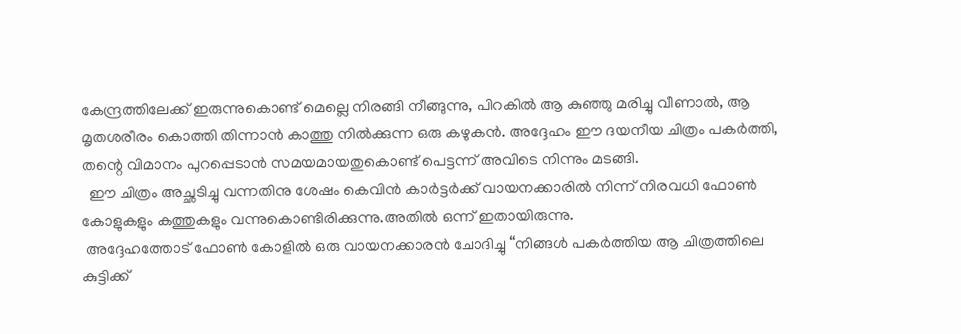കേന്ദ്രത്തിലേക്ക് ഇരുന്നുകൊണ്ട് മെല്ലെ നിരങ്ങി നീങ്ങുന്നു, പിറകിൽ ആ കുഞ്ഞു മരിച്ചു വീണാൽ, ആ മൃതശരീരം കൊത്തി തിന്നാൻ കാത്തു നിൽക്കുന്ന ഒരു കഴുകൻ. അദ്ദേഹം ഈ ദയനീയ ചിത്രം പകർത്തി, തന്റെ വിമാനം പുറപ്പെടാൻ സമയമായതുകൊണ്ട് പെട്ടന്ന് അവിടെ നിന്നും മടങ്ങി.
  ഈ ചിത്രം അച്ഛടിച്ചു വന്നതിനു ശേഷം കെവിൻ കാർട്ടർക്ക് വായനക്കാരിൽ നിന്ന് നിരവധി ഫോൺ കോളുകളും കത്തുകളും വന്നുകൊണ്ടിരിക്കുന്നു.അതിൽ ഒന്ന് ഇതായിരുന്നു.
 അദ്ദേഹത്തോട് ഫോൺ കോളിൽ ഒരു വായനക്കാരൻ ചോദിച്ചു “നിങ്ങൾ പകർത്തിയ ആ ചിത്രത്തിലെ കുട്ടിക്ക്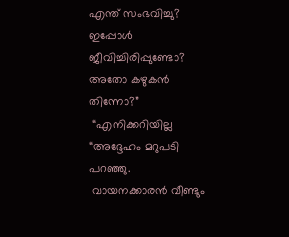എന്ത് സംഭവിച്ചു? ഇപ്പോൾ ജീവിച്ചിരിപ്പുണ്ടോ? അതോ കഴുകൻ തിന്നോ?”
 “എനിക്കറിയില്ല “അദ്ദേഹം മറുപടി പറഞ്ഞു.
 വായനക്കാരൻ വീണ്ടും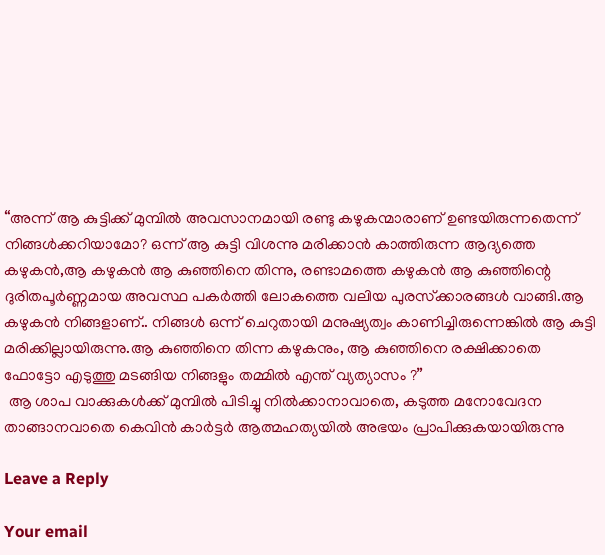“അന്ന് ആ കുട്ടിക്ക് മുമ്പിൽ അവസാനമായി രണ്ടു കഴുകന്മാരാണ് ഉണ്ടയിരുന്നതെന്ന് നിങ്ങൾക്കറിയാമോ? ഒന്ന് ആ കുട്ടി വിശന്നു മരിക്കാൻ കാത്തിരുന്ന ആദ്യത്തെ കഴുകൻ,ആ കഴുകൻ ആ കുഞ്ഞിനെ തിന്നു, രണ്ടാമത്തെ കഴുകൻ ആ കുഞ്ഞിന്റെ ദുരിതപൂർണ്ണമായ അവസ്ഥ പകർത്തി ലോകത്തെ വലിയ പുരസ്‌ക്കാരങ്ങൾ വാങ്ങി.ആ കഴുകൻ നിങ്ങളാണ്.. നിങ്ങൾ ഒന്ന് ചെറുതായി മനുഷ്യത്വം കാണിച്ചിരുന്നെങ്കിൽ ആ കുട്ടി മരിക്കില്ലായിരുന്നു.ആ കുഞ്ഞിനെ തിന്ന കഴുകനും, ആ കുഞ്ഞിനെ രക്ഷിക്കാതെ ഫോട്ടോ എടുത്തു മടങ്ങിയ നിങ്ങളും തമ്മിൽ എന്ത് വ്യത്യാസം ?”
 ആ ശാപ വാക്കുകൾക്ക് മുമ്പിൽ പിടിച്ചു നിൽക്കാനാവാതെ, കടുത്ത മനോവേദന താങ്ങാനവാതെ കെവിൻ കാർട്ടർ ആത്മഹത്യയിൽ അഭയം പ്രാപിക്കുകയായിരുന്നു

Leave a Reply

Your email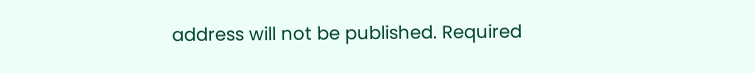address will not be published. Required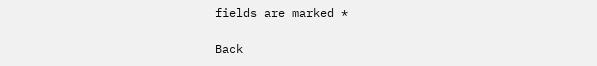fields are marked *

Back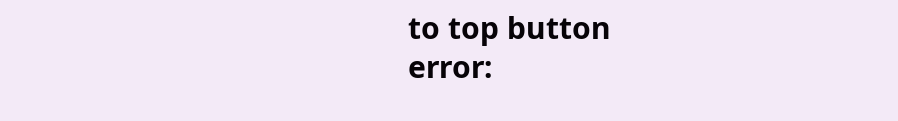to top button
error: